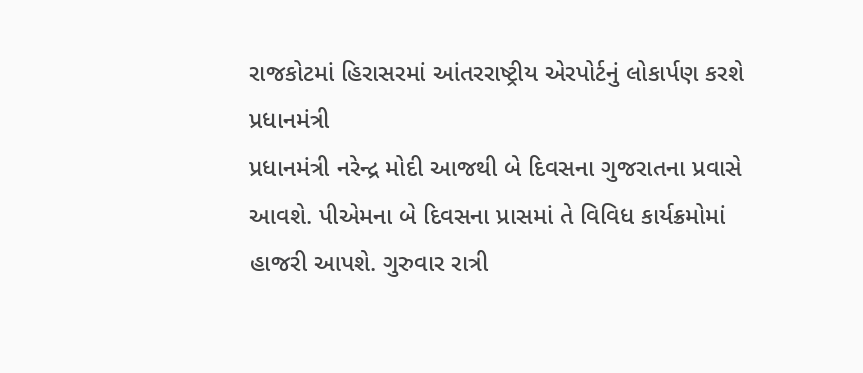રાજકોટમાં હિરાસરમાં આંતરરાષ્ટ્રીય એરપોર્ટનું લોકાર્પણ કરશે પ્રધાનમંત્રી
પ્રધાનમંત્રી નરેન્દ્ર મોદી આજથી બે દિવસના ગુજરાતના પ્રવાસે આવશે. પીએમના બે દિવસના પ્રાસમાં તે વિવિધ કાર્યક્રમોમાં હાજરી આપશે. ગુરુવાર રાત્રી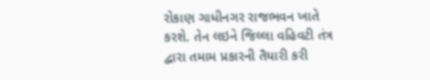રોકાણ ગાધીનગર રાજભવન ખાતે કરશે. તેન લઇને જિલ્લા વહિવટી તંત્ર દ્વારા તમામ પ્રકારની તૈયારી કરી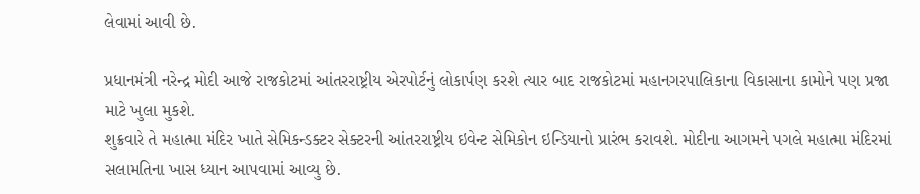લેવામાં આવી છે.

પ્રધાનમંત્રી નરેન્દ્ર મોદી આજે રાજકોટમાં આંતરરાષ્ટ્રીય એરપોર્ટનું લોકાર્પણ કરશે ત્યાર બાદ રાજકોટમાં મહાનગરપાલિકાના વિકાસાના કામોને પણ પ્રજા માટે ખુલા મુકશે.
શુક્રવારે તે મહાત્મા મંદિર ખાતે સેમિકન્ડક્ટર સેક્ટરની આંતરરાષ્ટ્રીય ઇવેન્ટ સેમિકોન ઇન્ડિયાનો પ્રારંભ કરાવશે. મોદીના આગમને પગલે મહાત્મા મંદિરમાં સલામતિના ખાસ ધ્યાન આપવામાં આવ્યુ છે.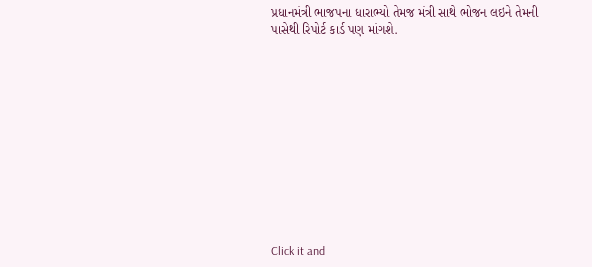પ્રધાનમંત્રી ભાજપના ધારાભ્યો તેમજ મંત્રી સાથે ભોજન લઇને તેમની પાસેથી રિપોર્ટ કાર્ડ પણ માંગશે.












Click it and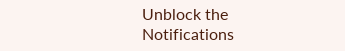Unblock the Notifications